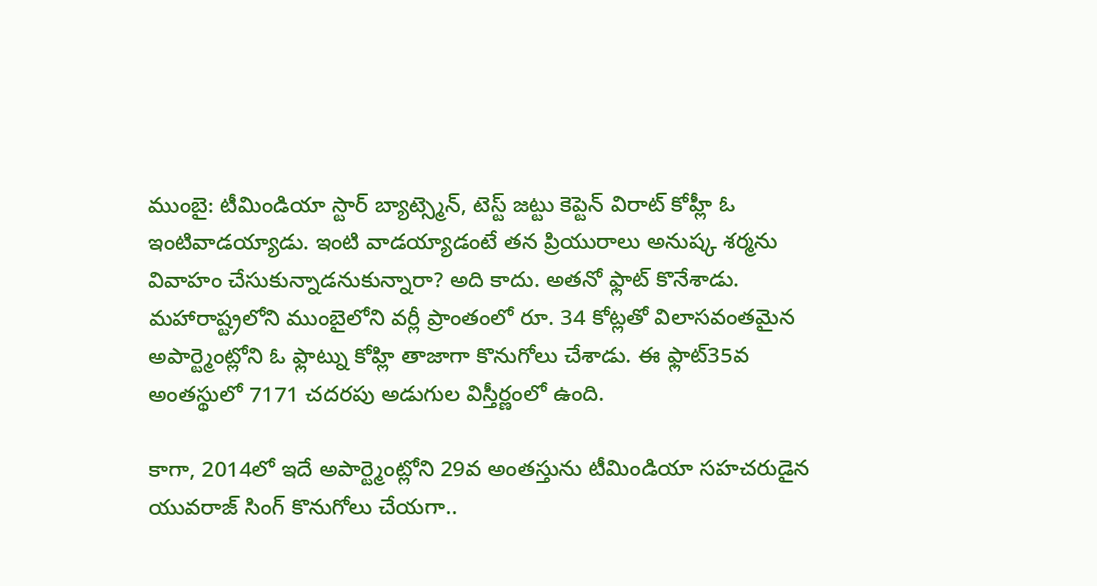ముంబై: టీమిండియా స్టార్ బ్యాట్స్మెన్, టెస్ట్ జట్టు కెప్టెన్ విరాట్ కోహ్లీ ఓ ఇంటివాడయ్యాడు. ఇంటి వాడయ్యాడంటే తన ప్రియురాలు అనుష్క శర్మను వివాహం చేసుకున్నాడనుకున్నారా? అది కాదు. అతనో ఫ్లాట్ కొనేశాడు.
మహారాష్ట్రలోని ముంబైలోని వర్లీ ప్రాంతంలో రూ. 34 కోట్లతో విలాసవంతమైన అపార్ట్మెంట్లోని ఓ ఫ్లాట్ను కోహ్లి తాజాగా కొనుగోలు చేశాడు. ఈ ఫ్లాట్35వ అంతస్థులో 7171 చదరపు అడుగుల విస్తీర్ణంలో ఉంది.

కాగా, 2014లో ఇదే అపార్ట్మెంట్లోని 29వ అంతస్తును టీమిండియా సహచరుడైన యువరాజ్ సింగ్ కొనుగోలు చేయగా..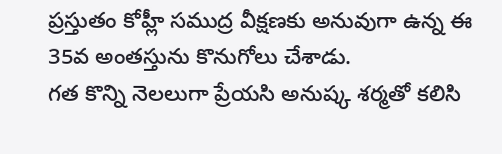ప్రస్తుతం కోహ్లీ సముద్ర వీక్షణకు అనువుగా ఉన్న ఈ 35వ అంతస్తును కొనుగోలు చేశాడు.
గత కొన్ని నెలలుగా ప్రేయసి అనుష్క శర్మతో కలిసి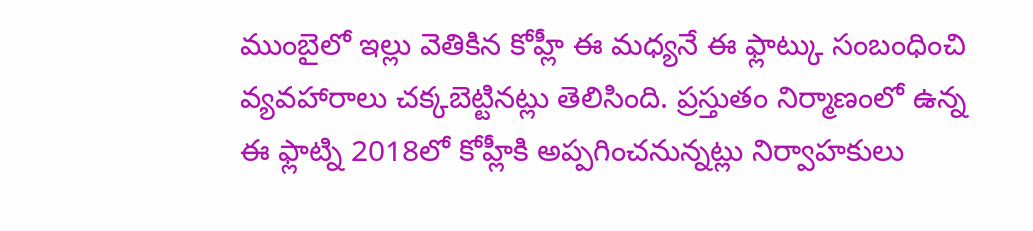ముంబైలో ఇల్లు వెతికిన కోహ్లీ ఈ మధ్యనే ఈ ఫ్లాట్కు సంబంధించి వ్యవహారాలు చక్కబెట్టినట్లు తెలిసింది. ప్రస్తుతం నిర్మాణంలో ఉన్న ఈ ఫ్లాట్ని 2018లో కోహ్లీకి అప్పగించనున్నట్లు నిర్వాహకులు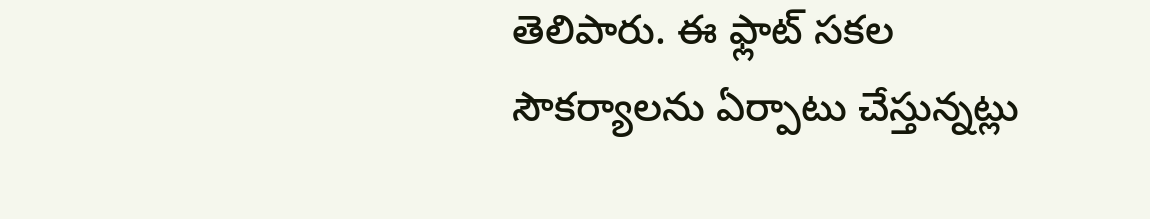తెలిపారు. ఈ ఫ్లాట్ సకల సౌకర్యాలను ఏర్పాటు చేస్తున్నట్లు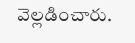వెల్లడించారు.